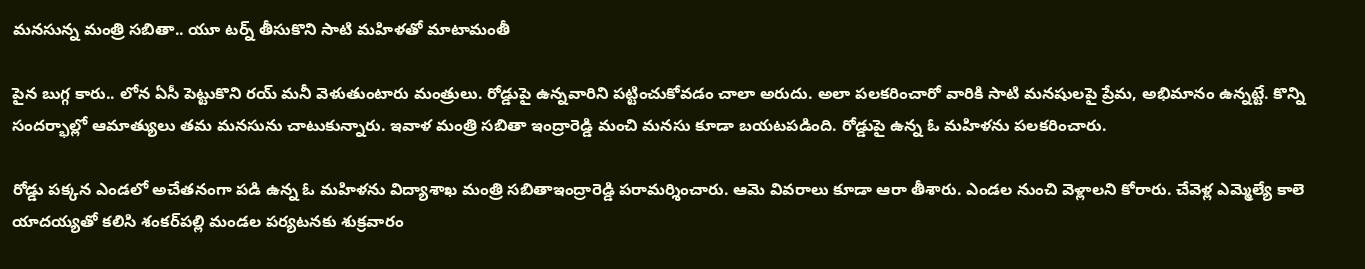మనసున్న మంత్రి సబితా.. యూ టర్న్ తీసుకొని సాటి మహిళతో మాటామంతీ

పైన బుగ్గ కారు.. లోన ఏసీ పెట్టుకొని రయ్ మనీ వెళుతుంటారు మంత్రులు. రోడ్డుపై ఉన్నవారిని పట్టించుకోవడం చాలా అరుదు. అలా పలకరించారో వారికి సాటి మనషులపై ప్రేమ, అభిమానం ఉన్నట్టే. కొన్ని సందర్భాల్లో ఆమాత్యులు తమ మనసును చాటుకున్నారు. ఇవాళ మంత్రి సబితా ఇంద్రారెడ్డి మంచి మనసు కూడా బయటపడింది. రోడ్డుపై ఉన్న ఓ మహిళను పలకరించారు.

రోడ్డు పక్కన ఎండలో అచేతనంగా పడి ఉన్న ఓ మహిళను విద్యాశాఖ మంత్రి సబితాఇంద్రారెడ్డి పరామర్శించారు. ఆమె వివరాలు కూడా ఆరా తీశారు. ఎండల నుంచి వెళ్లాలని కోరారు. చేవెళ్ల ఎమ్మెల్యే కాలె యాదయ్యతో కలిసి శంకర్‌పల్లి మండల పర్యటనకు శుక్రవారం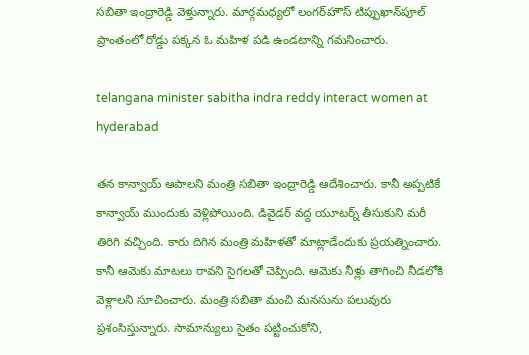సబితా ఇంద్రారెడ్డి వెళ్తున్నారు. మార్గమధ్యలో లంగర్‌హౌస్‌ టిప్పుఖాన్‌పూల్‌ ప్రాంతంలో రోడ్డు పక్కన ఓ మహిళ పడి ఉండటాన్ని గమనించారు.

telangana minister sabitha indra reddy interact women at hyderabad

తన కాన్వాయ్‌ ఆపాలని మంత్రి సబితా ఇంద్రారెడ్డి ఆదేశించారు. కానీ అప్పటికే కాన్వాయ్‌ ముందుకు వెళ్లిపోయింది. డివైడర్‌ వద్ద యూటర్న్‌ తీసుకుని మరీ తిరిగి వచ్చింది. కారు దిగిన మంత్రి మహిళతో మాట్లాడేందుకు ప్రయత్నించారు. కానీ ఆమెకు మాటలు రావని సైగలతో చెప్పింది. ఆమెకు నీళ్లు తాగించి నీడలోకి వెళ్లాలని సూచించారు. మంత్రి సబితా మంచి మనసును పలువురు ప్రశంసిస్తున్నారు. సామాన్యులు సైతం పట్టించుకోని,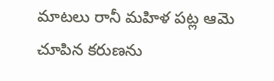మాటలు రానీ మహిళ పట్ల ఆమె చూపిన కరుణను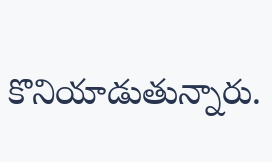కొనియాడుతున్నారు.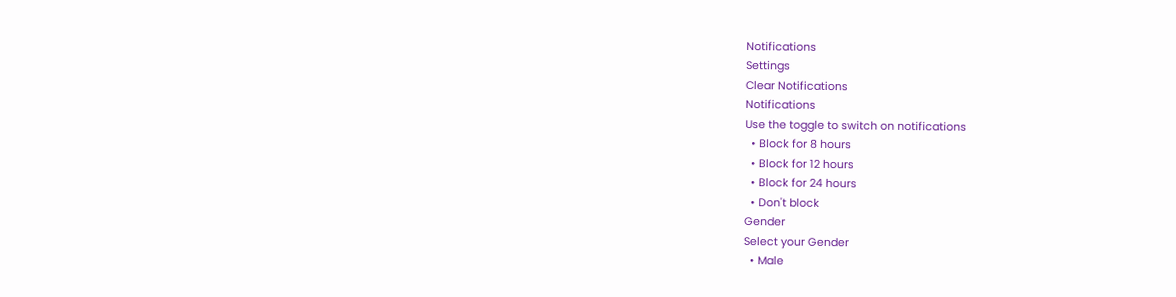Notifications
Settings
Clear Notifications
Notifications
Use the toggle to switch on notifications
  • Block for 8 hours
  • Block for 12 hours
  • Block for 24 hours
  • Don't block
Gender
Select your Gender
  • Male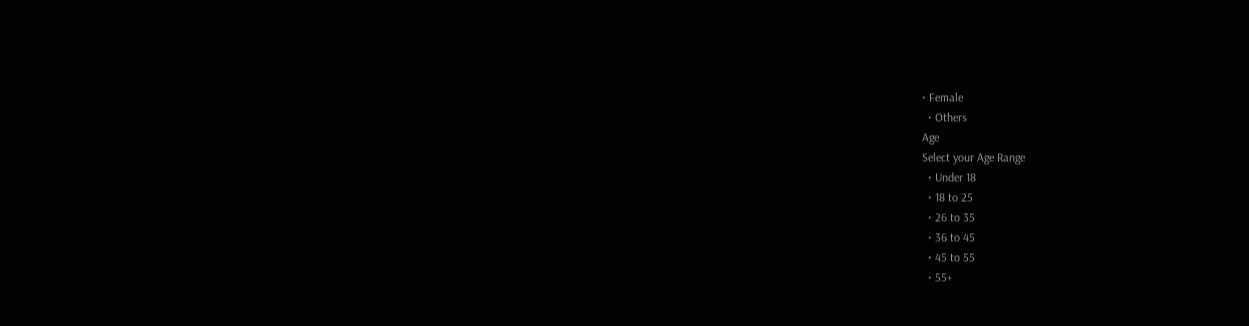• Female
  • Others
Age
Select your Age Range
  • Under 18
  • 18 to 25
  • 26 to 35
  • 36 to 45
  • 45 to 55
  • 55+